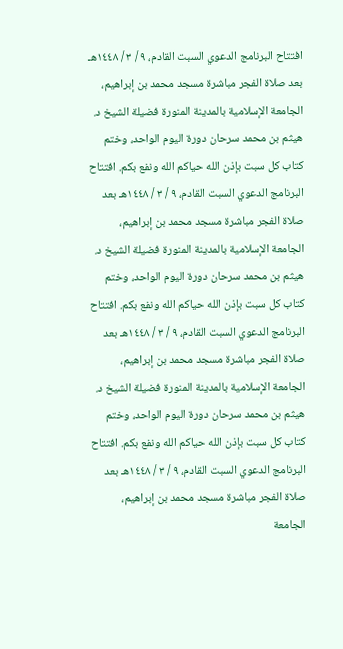افتتاح البرنامج الدعوي السبت القادم، ٩ / ٣ / ١٤٤٨هـ بعد صلاة الفجر مباشرة مسجد محمد بن إبراهيم، الجامعة الإسلامية بالمدينة المنورة فضيلة الشيخ د. هيثم بن محمد سرحان دورة اليوم الواحد، وختم كتاب كل سبت بإذن الله حياكم الله ونفع بكم. افتتاح البرنامج الدعوي السبت القادم، ٩ / ٣ / ١٤٤٨هـ بعد صلاة الفجر مباشرة مسجد محمد بن إبراهيم، الجامعة الإسلامية بالمدينة المنورة فضيلة الشيخ د. هيثم بن محمد سرحان دورة اليوم الواحد، وختم كتاب كل سبت بإذن الله حياكم الله ونفع بكم. افتتاح البرنامج الدعوي السبت القادم، ٩ / ٣ / ١٤٤٨هـ بعد صلاة الفجر مباشرة مسجد محمد بن إبراهيم، الجامعة الإسلامية بالمدينة المنورة فضيلة الشيخ د. هيثم بن محمد سرحان دورة اليوم الواحد، وختم كتاب كل سبت بإذن الله حياكم الله ونفع بكم. افتتاح البرنامج الدعوي السبت القادم، ٩ / ٣ / ١٤٤٨هـ بعد صلاة الفجر مباشرة مسجد محمد بن إبراهيم، الجامعة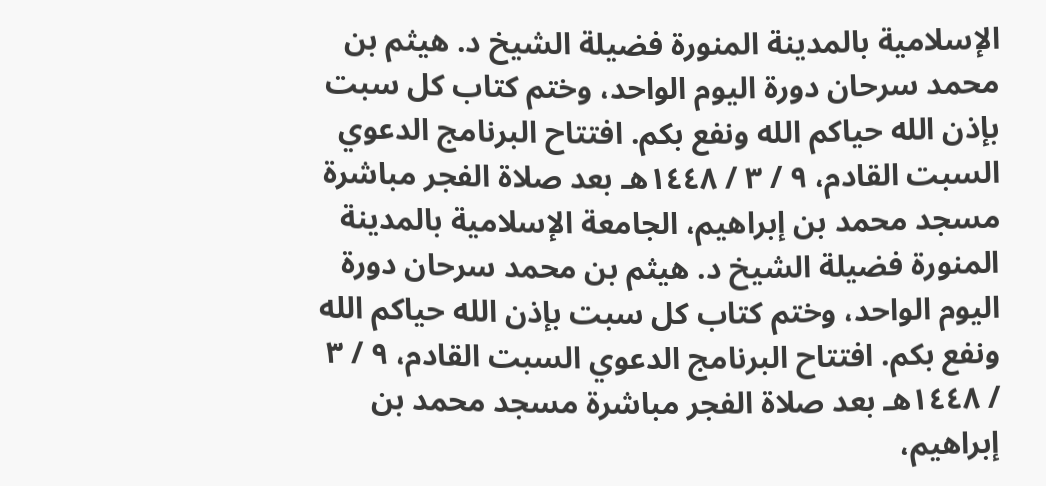الإسلامية بالمدينة المنورة فضيلة الشيخ د. هيثم بن محمد سرحان دورة اليوم الواحد، وختم كتاب كل سبت بإذن الله حياكم الله ونفع بكم. افتتاح البرنامج الدعوي السبت القادم، ٩ / ٣ / ١٤٤٨هـ بعد صلاة الفجر مباشرة مسجد محمد بن إبراهيم، الجامعة الإسلامية بالمدينة المنورة فضيلة الشيخ د. هيثم بن محمد سرحان دورة اليوم الواحد، وختم كتاب كل سبت بإذن الله حياكم الله ونفع بكم. افتتاح البرنامج الدعوي السبت القادم، ٩ / ٣ / ١٤٤٨هـ بعد صلاة الفجر مباشرة مسجد محمد بن إبراهيم،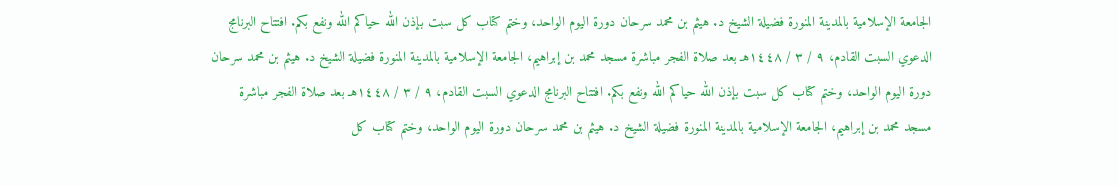الجامعة الإسلامية بالمدينة المنورة فضيلة الشيخ د. هيثم بن محمد سرحان دورة اليوم الواحد، وختم كتاب كل سبت بإذن الله حياكم الله ونفع بكم. افتتاح البرنامج الدعوي السبت القادم، ٩ / ٣ / ١٤٤٨هـ بعد صلاة الفجر مباشرة مسجد محمد بن إبراهيم، الجامعة الإسلامية بالمدينة المنورة فضيلة الشيخ د. هيثم بن محمد سرحان دورة اليوم الواحد، وختم كتاب كل سبت بإذن الله حياكم الله ونفع بكم. افتتاح البرنامج الدعوي السبت القادم، ٩ / ٣ / ١٤٤٨هـ بعد صلاة الفجر مباشرة مسجد محمد بن إبراهيم، الجامعة الإسلامية بالمدينة المنورة فضيلة الشيخ د. هيثم بن محمد سرحان دورة اليوم الواحد، وختم كتاب كل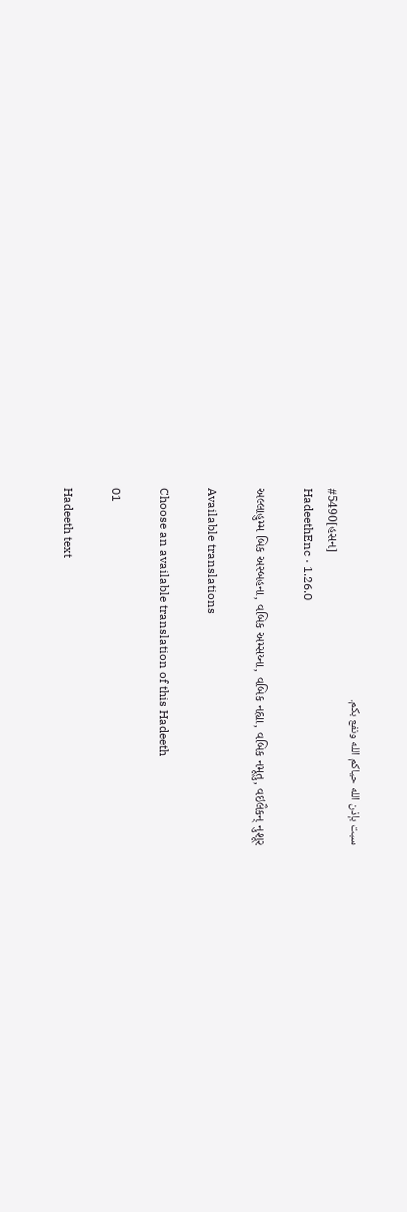سبت بإذن الله حياكم الله ونفع بكم.
#5490[હસન]
HadeethEnc · 1.26.0

અલ્લાહુમ્મ બિક અસ્બહના, વબિક અમ્સય્ના, વબિક નહ્યા, વબિક નમૂતુ, વઇલૈકન્ નુશૂર

Available translations

Choose an available translation of this Hadeeth

01

Hadeeth text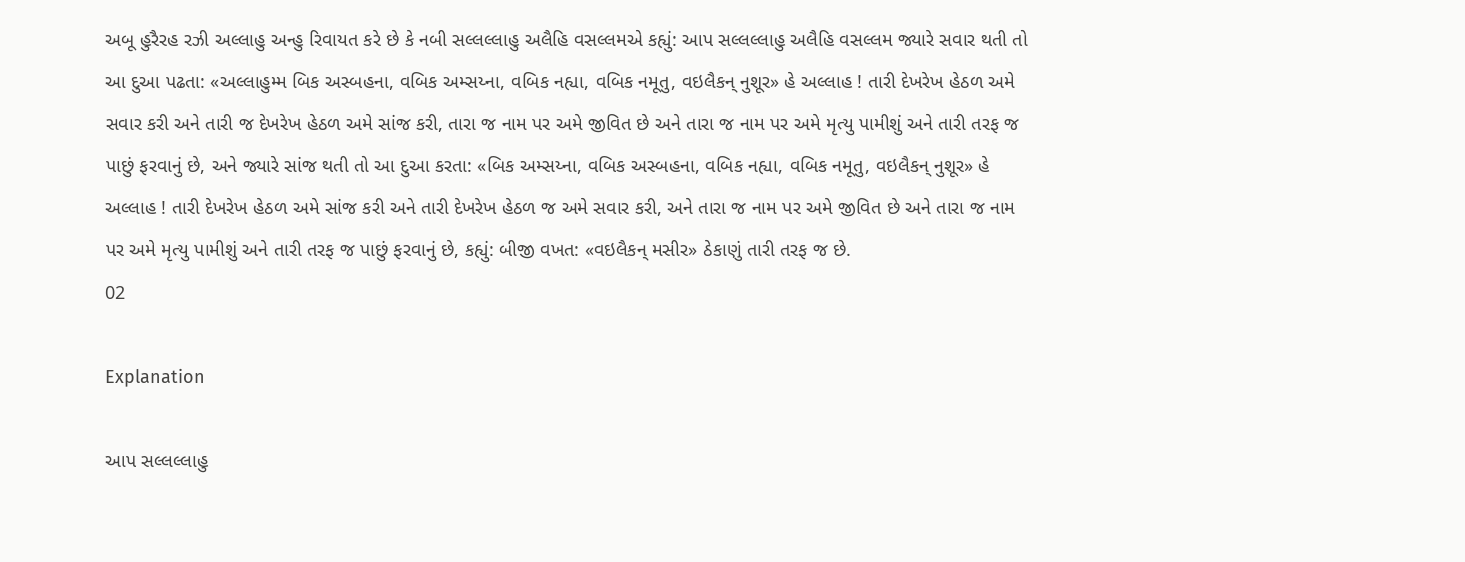અબૂ હુરૈરહ રઝી અલ્લાહુ અન્હુ રિવાયત કરે છે કે નબી સલ્લલ્લાહુ અલૈહિ વસલ્લમએ કહ્યું: આપ સલ્લલ્લાહુ અલૈહિ વસલ્લમ જ્યારે સવાર થતી તો આ દુઆ પઢતા: «અલ્લાહુમ્મ બિક અસ્બહના, વબિક અમ્સય્ના, વબિક નહ્યા, વબિક નમૂતુ, વઇલૈકન્ નુશૂર» હે અલ્લાહ ! તારી દેખરેખ હેઠળ અમે સવાર કરી અને તારી જ દેખરેખ હેઠળ અમે સાંજ કરી, તારા જ નામ પર અમે જીવિત છે અને તારા જ નામ પર અમે મૃત્યુ પામીશું અને તારી તરફ જ પાછું ફરવાનું છે, અને જ્યારે સાંજ થતી તો આ દુઆ કરતા: «બિક અમ્સય્ના, વબિક અસ્બહના, વબિક નહ્યા, વબિક નમૂતુ, વઇલૈકન્ નુશૂર» હે અલ્લાહ ! તારી દેખરેખ હેઠળ અમે સાંજ કરી અને તારી દેખરેખ હેઠળ જ અમે સવાર કરી, અને તારા જ નામ પર અમે જીવિત છે અને તારા જ નામ પર અમે મૃત્યુ પામીશું અને તારી તરફ જ પાછું ફરવાનું છે, કહ્યું: બીજી વખત: «વઇલૈકન્ મસીર» ઠેકાણું તારી તરફ જ છે.
02

Explanation

આપ સલ્લલ્લાહુ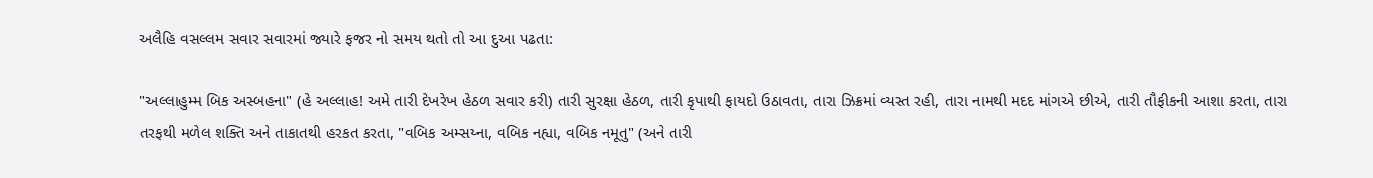અલૈહિ વસલ્લમ સવાર સવારમાં જ્યારે ફજર નો સમય થતો તો આ દુઆ પઢતા:

"અલ્લાહુમ્મ બિક અસ્બહના" (હે અલ્લાહ! અમે તારી દેખરેખ હેઠળ સવાર કરી) તારી સુરક્ષા હેઠળ, તારી કૃપાથી ફાયદો ઉઠાવતા, તારા ઝિક્રમાં વ્યસ્ત રહી, તારા નામથી મદદ માંગએ છીએ, તારી તૌફીકની આશા કરતા, તારા તરફથી મળેલ શક્તિ અને તાકાતથી હરકત કરતા, "વબિક અમ્સય્ના, વબિક નહ્યા, વબિક નમૂતુ" (અને તારી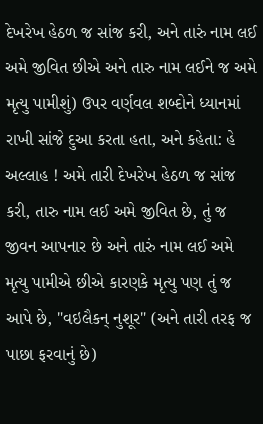દેખરેખ હેઠળ જ સાંજ કરી, અને તારું નામ લઈ અમે જીવિત છીએ અને તારુ નામ લઈને જ અમે મૃત્યુ પામીશું) ઉપર વર્ણવલ શબ્દોને ધ્યાનમાં રાખી સાંજે દુઆ કરતા હતા, અને કહેતા: હે અલ્લાહ ! અમે તારી દેખરેખ હેઠળ જ સાંજ કરી, તારુ નામ લઈ અમે જીવિત છે, તું જ જીવન આપનાર છે અને તારું નામ લઈ અમે મૃત્યુ પામીએ છીએ કારણકે મૃત્યુ પણ તું જ આપે છે, "વઇલૈકન્ નુશૂર" (અને તારી તરફ જ પાછા ફરવાનું છે)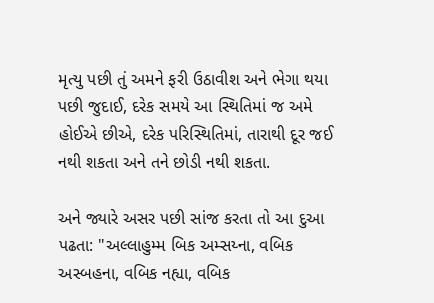મૃત્યુ પછી તું અમને ફરી ઉઠાવીશ અને ભેગા થયા પછી જુદાઈ, દરેક સમયે આ સ્થિતિમાં જ અમે હોઈએ છીએ, દરેક પરિસ્થિતિમાં, તારાથી દૂર જઈ નથી શકતા અને તને છોડી નથી શકતા.

અને જ્યારે અસર પછી સાંજ કરતા તો આ દુઆ પઢતા: "અલ્લાહુમ્મ બિક અમ્સય્ના, વબિક અસ્બહના, વબિક નહ્યા, વબિક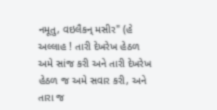નમૂતુ, વઇલૈકન્ મસીર" (હે અલ્લાહ ! તારી દેખરેખ હેઠળ અમે સાંજ કરી અને તારી દેખરેખ હેઠળ જ અમે સવાર કરી, અને તારા જ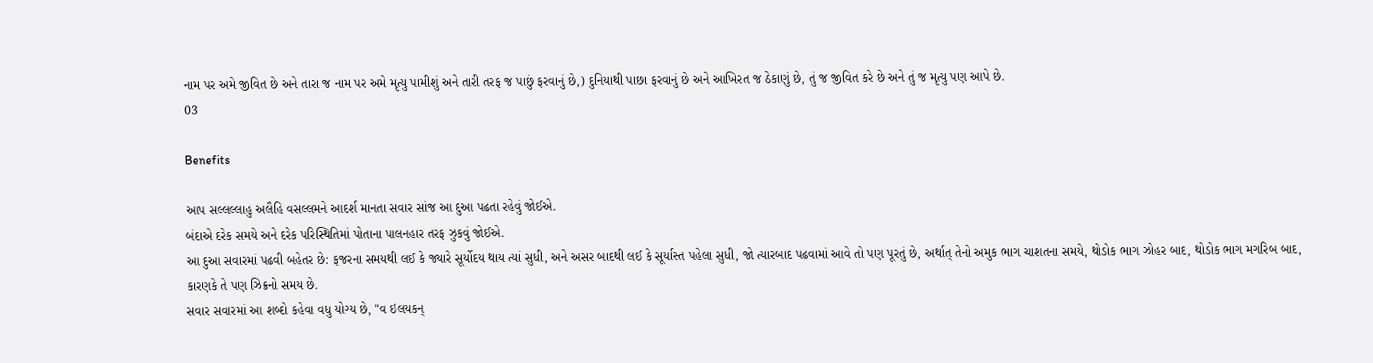નામ પર અમે જીવિત છે અને તારા જ નામ પર અમે મૃત્યુ પામીશું અને તારી તરફ જ પાછું ફરવાનું છે,) દુનિયાથી પાછા ફરવાનું છે અને આખિરત જ ઠેકાણું છે, તું જ જીવિત કરે છે અને તું જ મૃત્યુ પણ આપે છે.
03

Benefits

આપ સલ્લલ્લાહુ અલૈહિ વસલ્લમને આદર્શ માનતા સવાર સાંજ આ દુઆ પઢતા રહેવું જોઈએ.
બંદાએ દરેક સમયે અને દરેક પરિસ્થિતિમાં પોતાના પાલનહાર તરફ ઝુકવું જોઈએ.
આ દુઆ સવારમાં પઢવી બહેતર છે: ફજરના સમયથી લઈ કે જ્યારે સૂર્યોદય થાય ત્યાં સુધી, અને અસર બાદથી લઈ કે સૂર્યાસ્ત પહેલા સુધી, જો ત્યારબાદ પઢવામાં આવે તો પણ પૂરતું છે, અર્થાત્ તેનો અમુક ભાગ ચાશતના સમયે, થોડોક ભાગ ઝોહર બાદ, થોડોક ભાગ મગરિબ બાદ, કારણકે તે પણ ઝિક્રનો સમય છે.
સવાર સવારમાં આ શબ્દો કહેવા વધુ યોગ્ય છે, "વ ઇલયકન્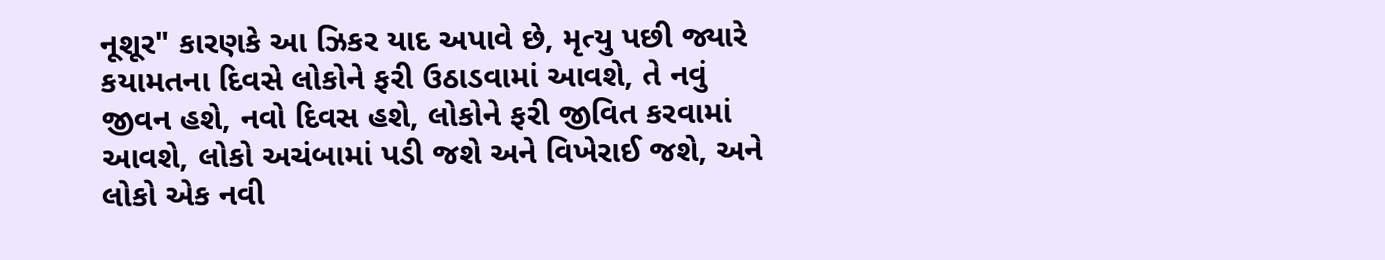નૂશૂર" કારણકે આ ઝિકર યાદ અપાવે છે, મૃત્યુ પછી જ્યારે કયામતના દિવસે લોકોને ફરી ઉઠાડવામાં આવશે, તે નવું જીવન હશે, નવો દિવસ હશે, લોકોને ફરી જીવિત કરવામાં આવશે, લોકો અચંબામાં પડી જશે અને વિખેરાઈ જશે, અને લોકો એક નવી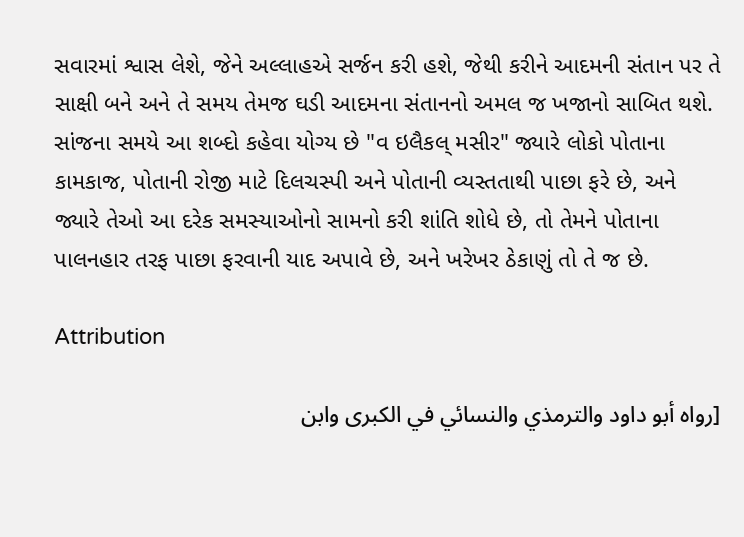સવારમાં શ્વાસ લેશે, જેને અલ્લાહએ સર્જન કરી હશે, જેથી કરીને આદમની સંતાન પર તે સાક્ષી બને અને તે સમય તેમજ ઘડી આદમના સંતાનનો અમલ જ ખજાનો સાબિત થશે.
સાંજના સમયે આ શબ્દો કહેવા યોગ્ય છે "વ ઇલૈકલ્ મસીર" જ્યારે લોકો પોતાના કામકાજ, પોતાની રોજી માટે દિલચસ્પી અને પોતાની વ્યસ્તતાથી પાછા ફરે છે, અને જ્યારે તેઓ આ દરેક સમસ્યાઓનો સામનો કરી શાંતિ શોધે છે, તો તેમને પોતાના પાલનહાર તરફ પાછા ફરવાની યાદ અપાવે છે, અને ખરેખર ઠેકાણું તો તે જ છે.

Attribution

[رواه أبو داود والترمذي والنسائي في الكبرى وابن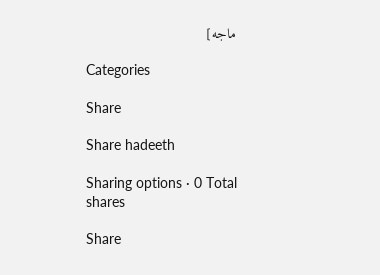ماجه]

Categories

Share

Share hadeeth

Sharing options · 0 Total shares

Share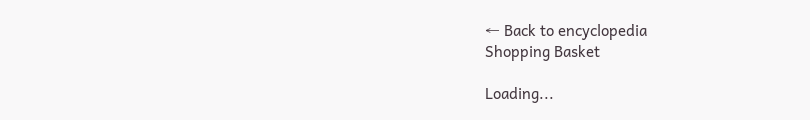← Back to encyclopedia
Shopping Basket

Loading...